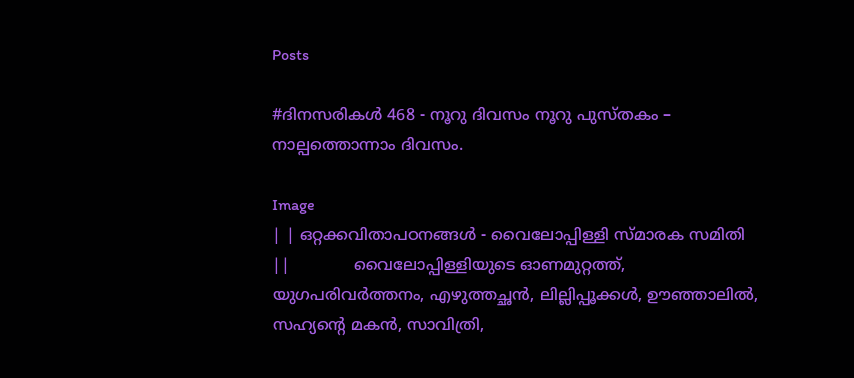Posts

#ദിനസരികള്‍ 468 - നൂറു ദിവസം നൂറു പുസ്തകം – നാല്പത്തൊന്നാം ദിവസം.

Image
| | ഒറ്റക്കവിതാപഠനങ്ങള്‍ - വൈലോപ്പിള്ളി സ്മാരക സമിതി ||             വൈലോപ്പിള്ളിയുടെ ഓണമുറ്റത്ത്, യുഗപരിവര്‍ത്തനം, എഴുത്തച്ഛന്‍, ലില്ലിപ്പൂക്കള്‍, ഊഞ്ഞാലില്‍, സഹ്യന്റെ മകന്‍, സാവിത്രി,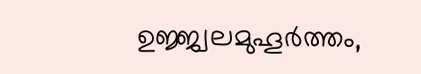ഉജ്ജ്വലമുഹൂര്‍ത്തം,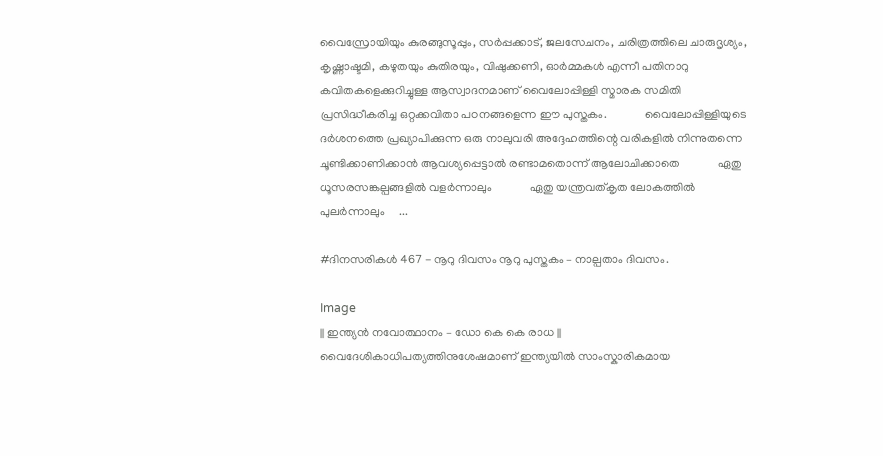വൈസ്രോയിയും കുരങ്ങുസൂപ്പും, സര്‍പ്പക്കാട്, ജലസേചനം, ചരിത്രത്തിലെ ചാരുദൃശ്യം, കൃഷ്ണാഷ്ടമി, കഴുതയും കുതിരയും, വിഷുക്കണി, ഓര്‍മ്മകള്‍ എന്നീ പതിനാറു കവിതകളെക്കുറിച്ചുള്ള ആസ്വാദനമാണ് വൈലോപ്പിള്ളി സ്മാരക സമിതി പ്രസിദ്ധീകരിച്ച ഒറ്റക്കവിതാ പഠനങ്ങളെന്ന ഈ പുസ്തകം.             വൈലോപ്പിള്ളിയുടെ ദര്‍ശനത്തെ പ്രഖ്യാപിക്കുന്ന ഒരു നാലുവരി അദ്ദേഹത്തിന്റെ വരികളില്‍ നിന്നുതന്നെ ചൂണ്ടിക്കാണിക്കാന്‍ ആവശ്യപ്പെട്ടാല്‍ രണ്ടാമതൊന്ന് ആലോചിക്കാതെ             ഏതു ധൂസരസങ്കല്പങ്ങളില്‍ വളര്‍ന്നാലും             ഏതു യന്ത്രവത്കൃത ലോകത്തില്‍ പുലര്‍ന്നാലും     ...

#ദിനസരികള്‍ 467 - നൂറു ദിവസം നൂറു പുസ്തകം – നാല്പതാം ദിവസം.

Image
|| ഇന്ത്യന്‍ നവോത്ഥാനം – ഡോ കെ കെ രാധ ||             വൈദേശികാധിപത്യത്തിനുശേഷമാണ് ഇന്ത്യയില്‍ സാംസ്കാരികമായ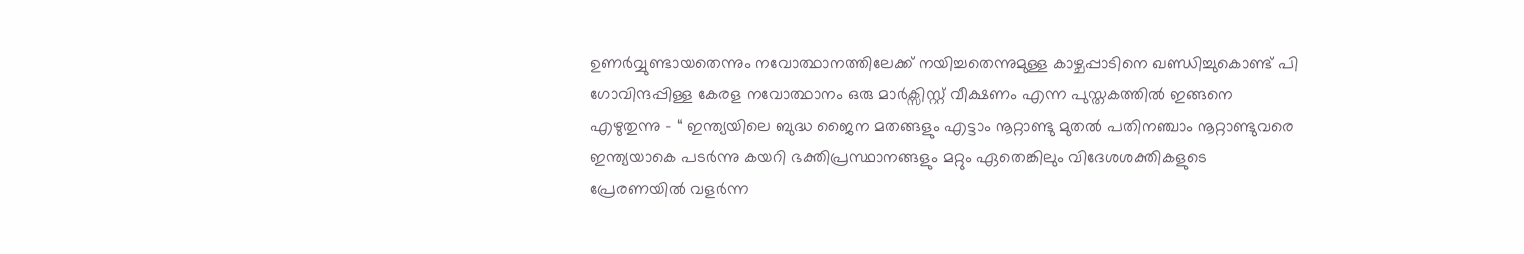ഉണര്‍വ്വുണ്ടായതെന്നും നവോത്ഥാനത്തിലേക്ക് നയിച്ചതെന്നുമുള്ള കാഴ്ചപ്പാടിനെ ഖണ്ഡിച്ചുകൊണ്ട് പി ഗോവിന്ദപ്പിള്ള കേരള നവോത്ഥാനം ഒരു മാര്‍ക്സിസ്റ്റ് വീക്ഷണം എന്ന പുസ്തകത്തില്‍ ഇങ്ങനെ എഴുതുന്നു – “ ഇന്ത്യയിലെ ബുദ്ധ ജൈന മതങ്ങളും എട്ടാം നൂറ്റാണ്ടു മുതല്‍ പതിനഞ്ചാം നൂറ്റാണ്ടുവരെ ഇന്ത്യയാകെ പടര്‍ന്നു കയറി ഭക്തിപ്രസ്ഥാനങ്ങളും മറ്റും ഏതെങ്കിലും വിദേശശക്തികളുടെ പ്രേരണയില്‍ വളര്‍ന്ന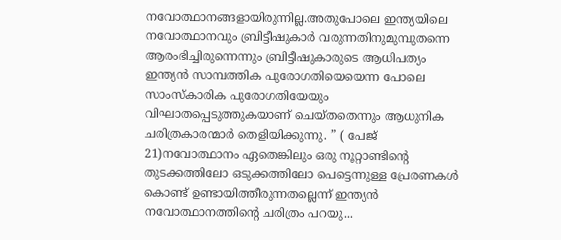നവോത്ഥാനങ്ങളായിരുന്നില്ല.അതുപോലെ ഇന്ത്യയിലെ നവോത്ഥാനവും ബ്രിട്ടീഷുകാര്‍ വരുന്നതിനുമുമ്പുതന്നെ ആരംഭിച്ചിരുന്നെന്നും ബ്രിട്ടീഷുകാരുടെ ആധിപത്യം ഇന്ത്യന്‍ സാമ്പത്തിക പുരോഗതിയെയെന്ന പോലെ സാംസ്കാരിക പുരോഗതിയേയും വിഘാതപ്പെടുത്തുകയാണ് ചെയ്തതെന്നും ആധുനിക ചരിത്രകാരന്മാര്‍ തെളിയിക്കുന്നു. ” ( പേജ് 21)നവോത്ഥാനം ഏതെങ്കിലും ഒരു നൂറ്റാണ്ടിന്റെ തുടക്കത്തിലോ ഒടുക്കത്തിലോ പെട്ടെന്നുള്ള പ്രേരണകള്‍ കൊണ്ട് ഉണ്ടായിത്തീരുന്നതല്ലെന്ന് ഇന്ത്യന്‍ നവോത്ഥാനത്തിന്റെ ചരിത്രം പറയു...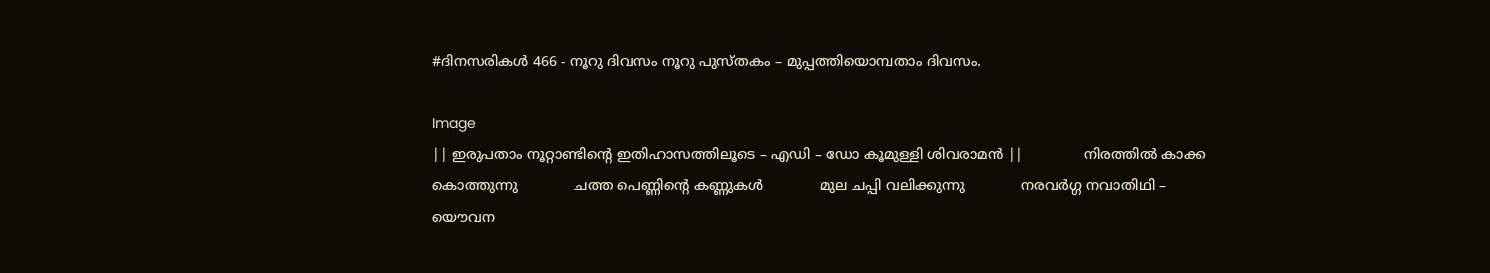#ദിനസരികള്‍ 466 - നൂറു ദിവസം നൂറു പുസ്തകം – മുപ്പത്തിയൊമ്പതാം ദിവസം.

Image
|| ഇരുപതാം നൂറ്റാണ്ടിന്റെ ഇതിഹാസത്തിലൂടെ – എഡി – ഡോ കൂമുള്ളി ശിവരാമന്‍ ||              നിരത്തില്‍ കാക്ക കൊത്തുന്നു             ചത്ത പെണ്ണിന്റെ കണ്ണുകള്‍             മുല ചപ്പി വലിക്കുന്നു             നരവര്‍ഗ്ഗ നവാതിഥി – യൌവന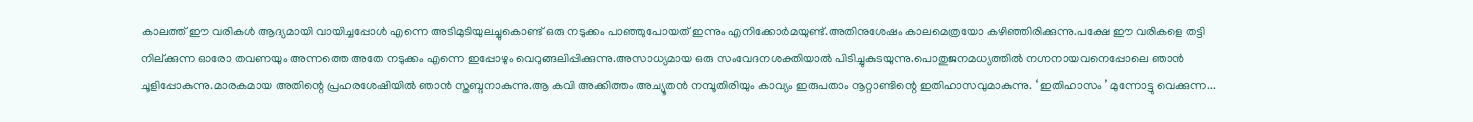കാലത്ത് ഈ വരികള്‍ ആദ്യമായി വായിച്ചപ്പോള്‍ എന്നെ അടിമുടിയുലച്ചുകൊണ്ട് ഒരു നടുക്കം പാഞ്ഞുപോയത് ഇന്നും എനിക്കോര്‍മയുണ്ട്.അതിനുശേഷം കാലമെത്രയോ കഴിഞ്ഞിരിക്കുന്നു.പക്ഷേ ഈ വരികളെ തട്ടി നില്ക്കുന്ന ഓരോ തവണയും അന്നത്തെ അതേ നടുക്കം എന്നെ ഇപ്പോഴും വെറുങ്ങലിപ്പിക്കുന്നു.അസാധ്യമായ ഒരു സംവേദനശക്തിയാല്‍ പിടിച്ചുകുടയുന്നു.പൊതുജനമധ്യത്തില്‍ നഗ്നനായവനെപ്പോലെ ഞാന്‍ ചൂളിപ്പോകുന്നു.മാരകമായ അതിന്റെ പ്രഹരശേഷിയില്‍ ഞാന്‍ സ്തബ്ദനാകുന്നു.ആ കവി അക്കിത്തം അച്യൂതന്‍ നമ്പൂതിരിയും കാവ്യം ഇരുപതാം നൂറ്റാണ്ടിന്റെ ഇതിഹാസവുമാകുന്നു. ‘ ഇതിഹാസം ’ മുന്നോട്ടു വെക്കുന്ന...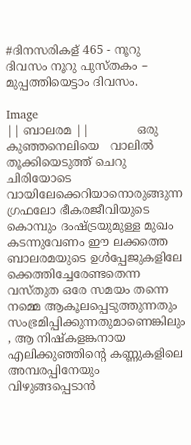#ദിനസരികള് 465 - നൂറു ദിവസം നൂറു പുസ്തകം – മുപ്പത്തിയെട്ടാം ദിവസം.

Image
|| ബാലരമ ||             ഒരു കുഞ്ഞനെലിയെ   വാലില്‍ തൂക്കിയെടുത്ത് ചെറു ചിരിയോടെ   വായിലേക്കെറിയാനൊരുങ്ങുന്ന ഗ്രഫലോ ഭീകരജീവിയുടെ കൊമ്പും ദംഷ്ട്രയുമുള്ള മുഖം കടന്നുവേണം ഈ ലക്കത്തെ ബാലരമയുടെ ഉള്‍‌പ്പേജുകളിലേ ക്കെത്തിച്ചേരേണ്ടതെന്ന വസ്തുത ഒരേ സമയം തന്നെ നമ്മെ ആകൂലപ്പെടുത്തുന്നതും സംഭ്രമിപ്പിക്കുന്നതുമാണെങ്കിലും , ആ നിഷ്കളങ്കനായ എലിക്കുഞ്ഞിന്റെ കണ്ണുകളിലെ അമ്പരപ്പിനേയും വിഴുങ്ങപ്പെടാന്‍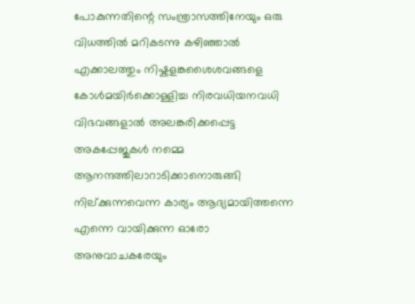പോകുന്നതിന്റെ സംന്ത്രാസത്തിനേയും ഒരു വിധത്തില്‍ മറികടന്നു കഴിഞ്ഞാല്‍ എക്കാലത്തും നിഷ്കളങ്കശൈശവങ്ങളെ കോള്‍മയിര്‍‌ക്കൊള്ളിച്ച നിരവധിയനവധി വിഭവങ്ങളാല്‍ അലങ്കരിക്കപ്പെട്ട അകപ്പേജുകള്‍ നമ്മെ ആനന്ദത്തിലാറാടിക്കാനൊരുങ്ങി നില്ക്കുന്നവെന്ന കാര്യം ആദ്യമായിത്തന്നെ എന്നെ വായിക്കുന്ന ഓരോ അനുവാചകരേയും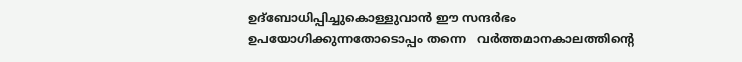ഉദ്ബോധിപ്പിച്ചുകൊള്ളുവാന്‍ ഈ സന്ദര്‍ഭം ഉപയോഗിക്കുന്നതോടൊപ്പം തന്നെ   വര്‍ത്തമാനകാലത്തിന്റെ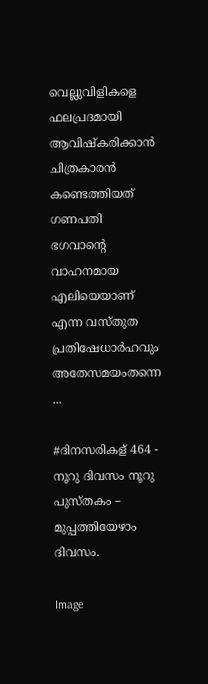വെല്ലുവിളികളെ ഫലപ്രദമായി ആവിഷ്കരിക്കാന്‍ ചിത്രകാരന്‍ കണ്ടെത്തിയത് ഗണപതി ഭഗവാന്റെ വാഹനമായ എലിയെയാണ് എന്ന വസ്തുത പ്രതിഷേധാര്‍ഹവും അതേസമയംതന്നെ ...

#ദിനസരികള് 464 - നൂറു ദിവസം നൂറു പുസ്തകം – മുപ്പത്തിയേഴാം ദിവസം.

Image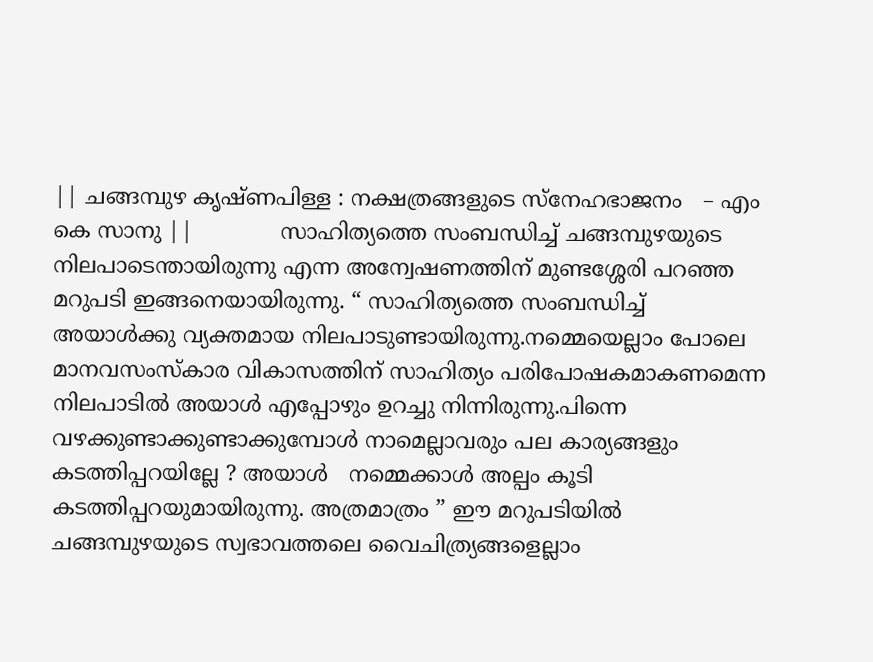|| ചങ്ങമ്പുഴ കൃഷ്ണപിള്ള : നക്ഷത്രങ്ങളുടെ സ്നേഹഭാജനം   – എം കെ സാനു ||             സാഹിത്യത്തെ സംബന്ധിച്ച് ചങ്ങമ്പുഴയുടെ നിലപാടെന്തായിരുന്നു എന്ന അന്വേഷണത്തിന് മുണ്ടശ്ശേരി പറഞ്ഞ മറുപടി ഇങ്ങനെയായിരുന്നു. “ സാഹിത്യത്തെ സംബന്ധിച്ച് അയാള്‍ക്കു വ്യക്തമായ നിലപാടുണ്ടായിരുന്നു.നമ്മെയെല്ലാം പോലെ മാനവസംസ്കാര വികാസത്തിന് സാഹിത്യം പരിപോഷകമാകണമെന്ന നിലപാടില്‍ അയാള്‍ എപ്പോഴും ഉറച്ചു നിന്നിരുന്നു.പിന്നെ വഴക്കുണ്ടാക്കുണ്ടാക്കുമ്പോള്‍ നാമെല്ലാവരും പല കാര്യങ്ങളും കടത്തിപ്പറയില്ലേ ? അയാള്‍   നമ്മെക്കാള്‍ അല്പം കൂടി കടത്തിപ്പറയുമായിരുന്നു. അത്രമാത്രം ” ഈ മറുപടിയില്‍  ചങ്ങമ്പുഴയുടെ സ്വഭാവത്തലെ വൈചിത്ര്യങ്ങളെല്ലാം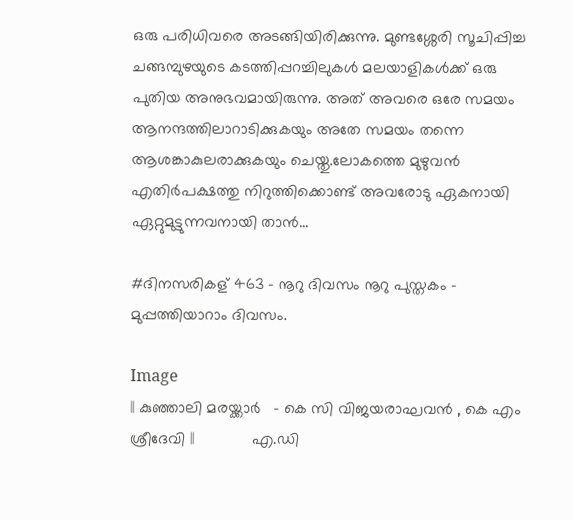ഒരു പരിധിവരെ അടങ്ങിയിരിക്കുന്നു. മുണ്ടശ്ശേരി സൂചിപ്പിച്ച ചങ്ങമ്പുഴയുടെ കടത്തിപ്പറച്ചിലുകള്‍ മലയാളികള്‍ക്ക് ഒരു പുതിയ അനുഭവമായിരുന്നു. അത് അവരെ ഒരേ സമയം ആനന്ദത്തിലാറാടിക്കുകയും അതേ സമയം തന്നെ ആശങ്കാകുലരാക്കുകയും ചെയ്തു.ലോകത്തെ മുഴുവന്‍ എതിര്‍പക്ഷത്തു നിറുത്തിക്കൊണ്ട് അവരോടു ഏകനായി ഏറ്റുമുട്ടുന്നവനായി താന്‍...

#ദിനസരികള് 463 - നൂറു ദിവസം നൂറു പുസ്തകം – മുപ്പത്തിയാറാം ദിവസം.

Image
|| കുഞ്ഞാലി മരയ്ക്കാര്‍   – കെ സി വിജയരാഘവന്‍ , കെ എം ശ്രീദേവി ||             എ.ഡി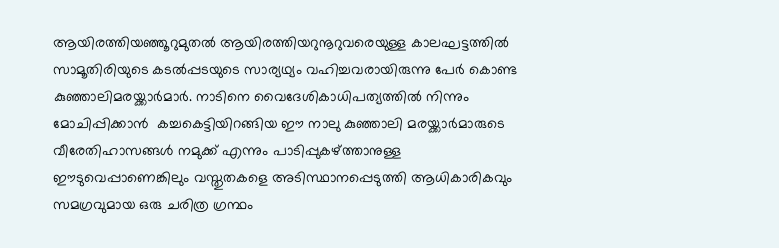ആയിരത്തിയഞ്ഞൂറുമുതല്‍ ആയിരത്തിയറുനൂറുവരെയുള്ള കാലഘട്ടത്തില്‍ സാമൂതിരിയുടെ കടല്‍പ്പടയുടെ സാര്യഥ്യം വഹിച്ചവരായിരുന്നു പേര്‍ കൊണ്ട കുഞ്ഞാലിമരയ്ക്കാര്‍മാര്‍. നാടിനെ വൈദേശികാധിപത്യത്തില്‍ നിന്നും മോചിപ്പിക്കാന്‍  കച്ചകെട്ടിയിറങ്ങിയ ഈ നാലു കുഞ്ഞാലി മരയ്ക്കാര്‍മാരുടെ വീരേതിഹാസങ്ങള്‍ നമുക്ക് എന്നും പാടിപ്പുകഴ്ത്താനുള്ള ഈടുവെപ്പാണെങ്കിലും വസ്തുതകളെ അടിസ്ഥാനപ്പെടുത്തി ആധികാരികവും സമഗ്രവുമായ ഒരു ചരിത്ര ഗ്രന്ഥം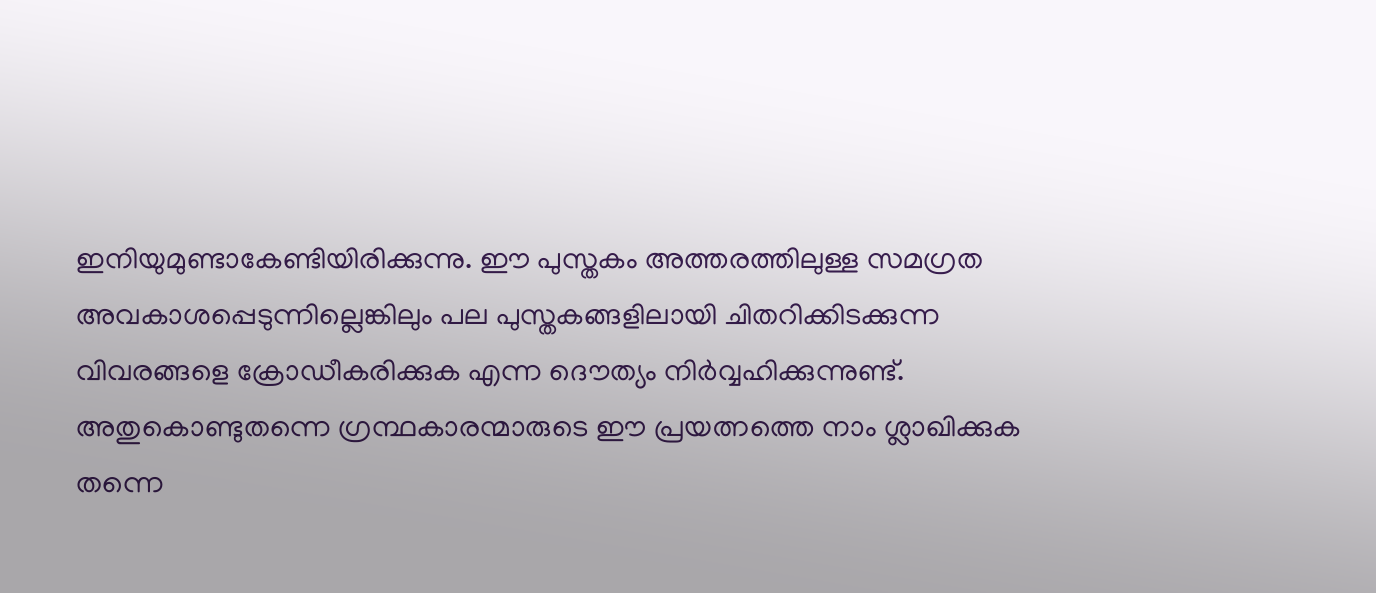ഇനിയുമുണ്ടാകേണ്ടിയിരിക്കുന്നു. ഈ പുസ്തകം അത്തരത്തിലുള്ള സമഗ്രത അവകാശപ്പെടുന്നില്ലെങ്കിലും പല പുസ്തകങ്ങളിലായി ചിതറിക്കിടക്കുന്ന വിവരങ്ങളെ ക്രോഡീകരിക്കുക എന്ന ദൌത്യം നിര്‍വ്വഹിക്കുന്നുണ്ട്. അതുകൊണ്ടുതന്നെ ഗ്രന്ഥകാരന്മാരുടെ ഈ പ്രയത്നത്തെ നാം ശ്ലാഖിക്കുക തന്നെ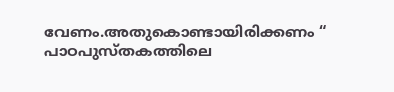വേണം.അതുകൊണ്ടായിരിക്കണം “ പാഠപുസ്തകത്തിലെ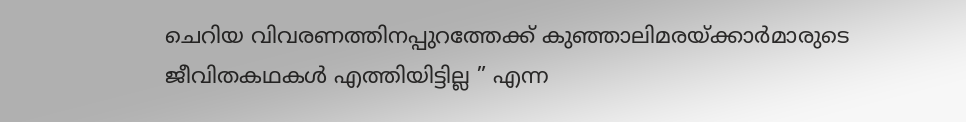ചെറിയ വിവരണത്തിനപ്പുറത്തേക്ക് കുഞ്ഞാലിമരയ്ക്കാര്‍മാരുടെ ജീവിതകഥകള്‍ എത്തിയിട്ടില്ല ” എന്ന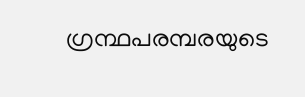ഗ്രന്ഥപരമ്പരയുടെ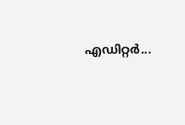എഡിറ്റര്‍...